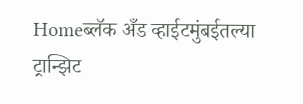Homeब्लॅक अँड व्हाईटमुंबईतल्या ट्रान्झिट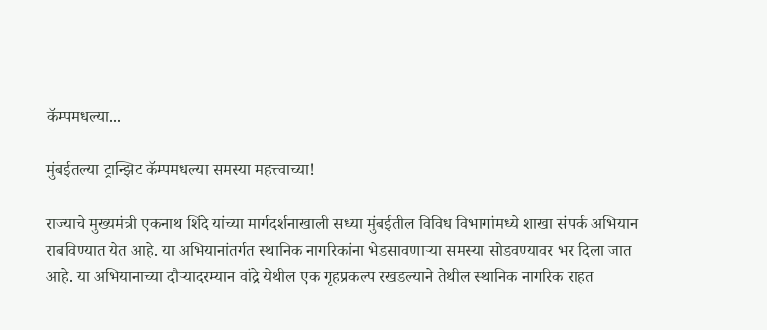कॅम्पमधल्या...

मुंबईतल्या ट्रान्झिट कॅम्पमधल्या समस्या महत्त्वाच्या!

राज्याचे मुख्यमंत्री एकनाथ शिंदे यांच्या मार्गदर्शनाखाली सध्या मुंबईतील विविध विभागांमध्ये शाखा संपर्क अभियान राबविण्यात येत आहे. या अभियानांतर्गत स्थानिक नागरिकांना भेडसावणाऱ्या समस्या सोडवण्यावर भर दिला जात आहे. या अभियानाच्या दौऱ्यादरम्यान वांद्रे येथील एक गृहप्रकल्प रखडल्याने तेथील स्थानिक नागरिक राहत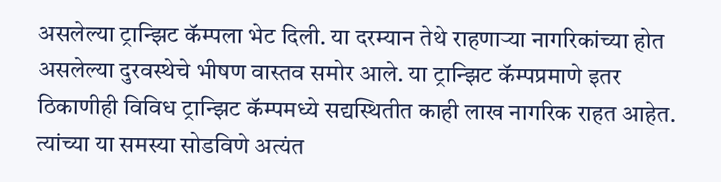असलेल्या ट्रान्झिट कॅम्पला भेट दिली. या दरम्यान तेथे राहणाऱ्या नागरिकांच्या होत असलेल्या दुरवस्थेचे भीषण वास्तव समोर आले. या ट्रान्झिट कॅम्पप्रमाणे इतर ठिकाणीही विविध ट्रान्झिट कॅम्पमध्ये सद्यस्थितीत काही लाख नागरिक राहत आहेत. त्यांच्या या समस्या सोडविणे अत्यंत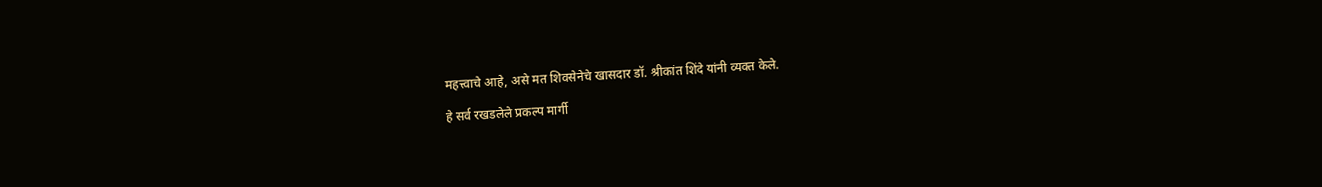महत्त्वाचे आहे, असे मत शिवसेनेचे खासदार डॉ. श्रीकांत शिंदे यांनी व्यक्त केले.

हे सर्व रखडलेले प्रकल्प मार्गी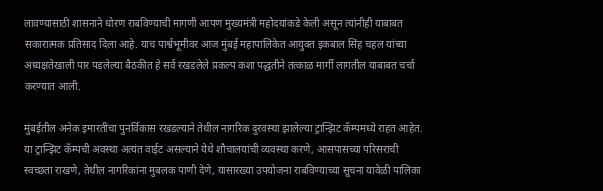लावण्यासाठी शासनाने धोरण राबविण्याची मागणी आपण मुख्यमंत्री महोदयांकडे केली असून त्यांनीही याबाबत सकारात्मक प्रतिसाद दिला आहे. याच पार्श्वभूमीवर आज मुंबई महापालिकेत आयुक्त इकबाल सिंह चहल यांच्या अध्यक्षतेखाली पार पडलेल्या बैठकीत हे सर्व रखडलेले प्रकल्प कशा पद्धतीने तत्काळ मार्गी लागतील याबाबत चर्चा करण्यात आली.

मुंबईतील अनेक इमारतींचा पुनर्विकास रखडल्याने तेथील नागरिक दुरवस्था झालेल्या ट्रान्झिट कॅम्पमध्ये राहत आहेत. या ट्रान्झिट कॅम्पची अवस्था अत्यंत वाईट असल्याने येथे शौचालयांची व्यवस्था करणे, आसपासच्या परिसराची स्वच्छता राखणे, तेथील नागरिकांना मुबलक पाणी देणे, यासारख्या उपयोजना राबविण्याच्या सूचना यावेळी पालिका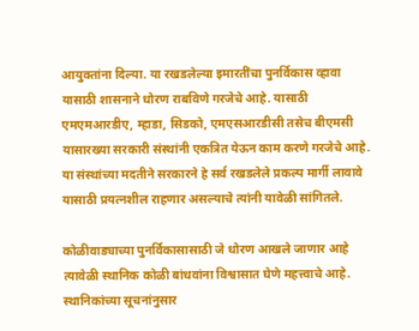आयुक्तांना दिल्या. या रखडलेल्या इमारतींचा पुनर्विकास व्हावा यासाठी शासनाने धोरण राबविणे गरजेचे आहे. यासाठी एमएमआरडीए, म्हाडा, सिडको, एमएसआरडीसी तसेच बीएमसी यासारख्या सरकारी संस्थांनी एकत्रित येऊन काम करणे गरजेचे आहे. या संस्थांच्या मदतीने सरकारने हे सर्व रखडलेले प्रकल्प मार्गी लावावे यासाठी प्रयत्नशील राहणार असल्याचे त्यांनी यावेळी सांगितले.

कोळीवाड्याच्या पुनर्विकासासाठी जे धोरण आखले जाणार आहे त्यावेळी स्थानिक कोळी बांधवांना विश्वासात घेणे महत्त्वाचे आहे. स्थानिकांच्या सूचनांनुसार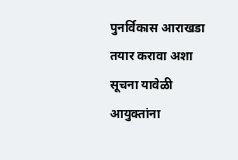पुनर्विकास आराखडा तयार करावा अशा सूचना यावेळी आयुक्तांना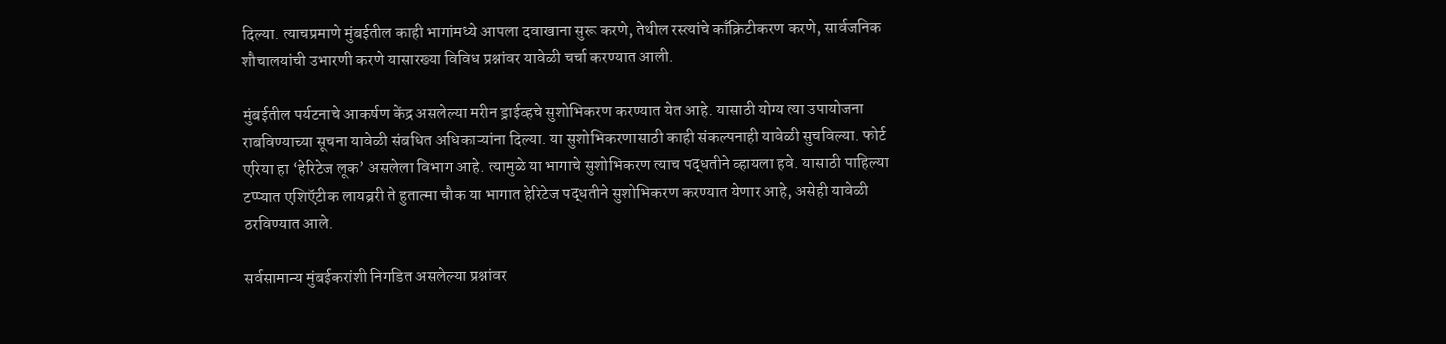दिल्या. त्याचप्रमाणे मुंबईतील काही भागांमध्ये आपला दवाखाना सुरू करणे, तेथील रस्त्यांचे काँक्रिटीकरण करणे, सार्वजनिक शौचालयांची उभारणी करणे यासारख्या विविध प्रश्नांवर यावेळी चर्चा करण्यात आली.

मुंबईतील पर्यटनाचे आकर्षण केंद्र असलेल्या मरीन ड्राईव्हचे सुशोभिकरण करण्यात येत आहे. यासाठी योग्य त्या उपायोजना राबविण्याच्या सूचना यावेळी संबधित अधिकाऱ्यांना दिल्या. या सुशोभिकरणासाठी काही संकल्पनाही यावेळी सुचविल्या. फोर्ट एरिया हा ‘हेरिटेज लूक’ असलेला विभाग आहे. त्यामुळे या भागाचे सुशोभिकरण त्याच पद्धतीने व्हायला हवे. यासाठी पाहिल्या टप्प्यात एशिऍटीक लायब्ररी ते हुतात्मा चौक या भागात हेरिटेज पद्धतीने सुशोभिकरण करण्यात येणार आहे, असेही यावेळी ठरविण्यात आले.

सर्वसामान्य मुंबईकरांशी निगडित असलेल्या प्रश्नांवर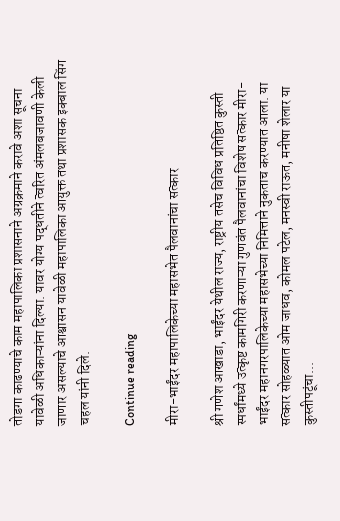तोडगा काढण्याचे काम महापालिका प्रशासनाने अग्रक्रमाने करावे अशा सूचना यावेळी अधिकाऱ्यांना दिल्या. यावर योग्य पद्धतीने त्वरित अंमलबजावणी केली जाणार असल्याचे आश्वासन यावेळी महापालिका आयुक्त तथा प्रशासक इक्बाल सिंग चहल यांनी दिले.

Continue reading

मीरा-भाईंदर महापालिकेच्या महासभेत पैलवानांचा सत्कार

श्री गणेश आखाडा, भाईंदर येथील राज्य, राष्ट्रीय तसेच विविध प्रतिष्ठित कुस्ती स्पर्धांमध्ये उत्कृष्ट कामगिरी करणाऱ्या गुणवंत पैलवानांचा विशेष सत्कार मीरा-भाईंदर महानगरपालिकेच्या महासभेच्या निमित्ताने नुकताच करण्यात आला. या सत्कार सोहळ्यात ओम जाधव, कोमल पटेल, मनस्वी राऊत, मनीषा शेलार या कुस्तीपटूंचा...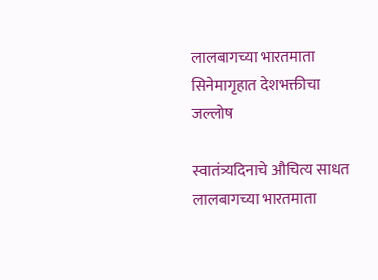लालबागच्या भारतमाता सिनेमागृहात देशभक्तीचा जल्लोष

स्वातंत्र्यदिनाचे औचित्य साधत लालबागच्या भारतमाता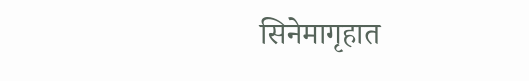सिनेमागृहात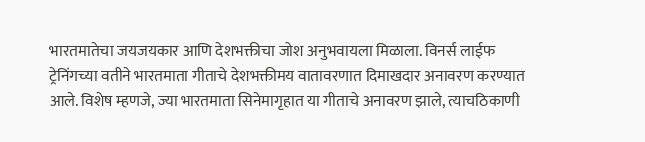भारतमातेचा जयजयकार आणि देशभक्तीचा जोश अनुभवायला मिळाला. विनर्स लाईफ ट्रेनिंगच्या वतीने भारतमाता गीताचे देशभक्तीमय वातावरणात दिमाखदार अनावरण करण्यात आले. विशेष म्हणजे, ज्या भारतमाता सिनेमागृहात या गीताचे अनावरण झाले, त्याचठिकाणी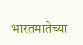भारतमातेच्या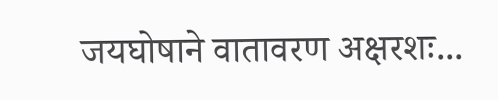जयघोषाने वातावरण अक्षरशः...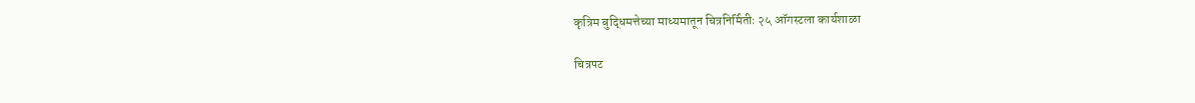कृत्रिम बुद्धिमत्तेच्या माध्यमातून चित्रनिर्मितीः २५ ऑगस्टला कार्यशाळा

चित्रपट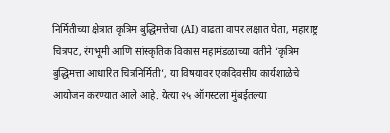निर्मितीच्या क्षेत्रात कृत्रिम बुद्धिमत्तेचा (AI) वाढता वापर लक्षात घेता, महाराष्ट्र चित्रपट, रंगभूमी आणि सांस्कृतिक विकास महामंडळाच्या वतीने ‘कृत्रिम बुद्धिमत्ता आधारित चित्रनिर्मिती’, या विषयावर एकदिवसीय कार्यशाळेचे आयोजन करण्यात आले आहे. येत्या २५ ऑगस्टला मुंबईतल्या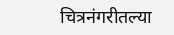चित्रनंगरीतल्या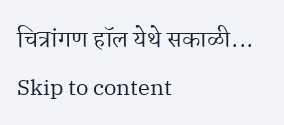चित्रांगण हॉल येथे सकाळी...
Skip to content